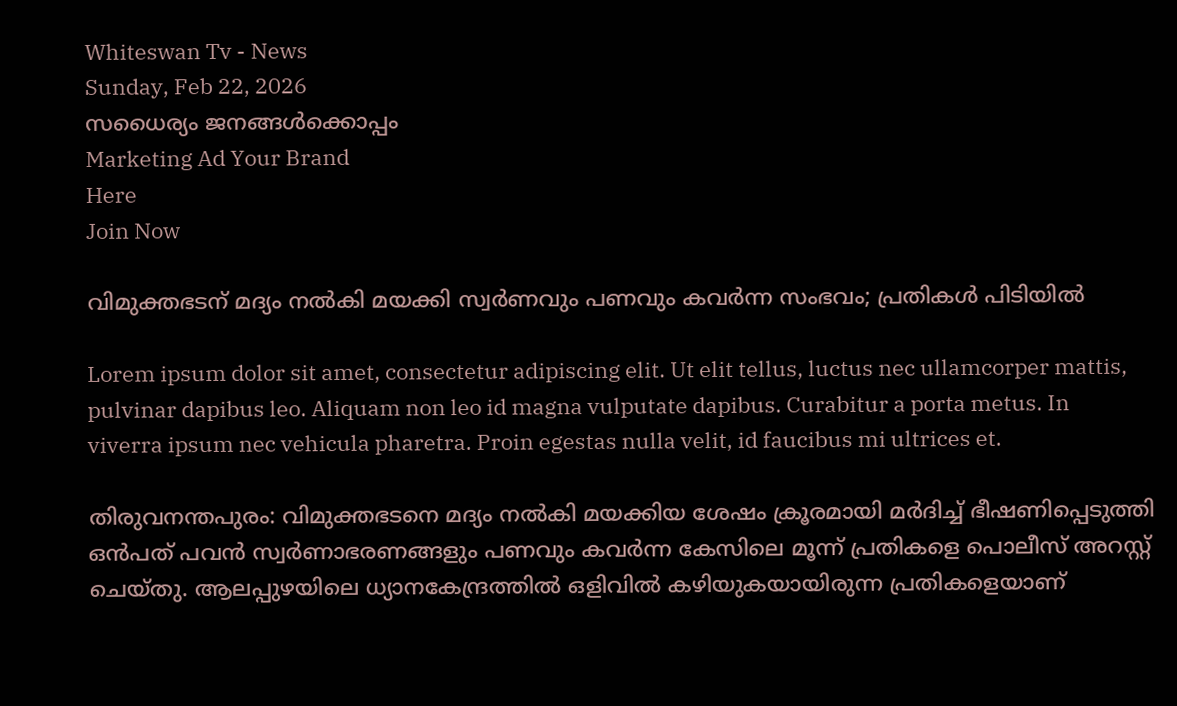Whiteswan Tv - News
Sunday, Feb 22, 2026
സധൈര്യം ജനങ്ങൾക്കൊപ്പം
Marketing Ad Your Brand
Here
Join Now

വിമുക്തഭടന് മദ്യം നല്‍കി മയക്കി സ്വര്‍ണവും പണവും കവര്‍ന്ന സംഭവം; പ്രതികള്‍ പിടിയില്‍

Lorem ipsum dolor sit amet, consectetur adipiscing elit. Ut elit tellus, luctus nec ullamcorper mattis, pulvinar dapibus leo. Aliquam non leo id magna vulputate dapibus. Curabitur a porta metus. In viverra ipsum nec vehicula pharetra. Proin egestas nulla velit, id faucibus mi ultrices et.

തിരുവനന്തപുരം: വിമുക്തഭടനെ മദ്യം നൽകി മയക്കിയ ശേഷം ക്രൂരമായി മർദിച്ച് ഭീഷണിപ്പെടുത്തി ഒൻപത് പവൻ സ്വർണാഭരണങ്ങളും പണവും കവർന്ന കേസിലെ മൂന്ന് പ്രതികളെ പൊലീസ് അറസ്റ്റ് ചെയ്തു. ആലപ്പുഴയിലെ ധ്യാനകേന്ദ്രത്തിൽ ഒളിവിൽ കഴിയുകയായിരുന്ന പ്രതികളെയാണ്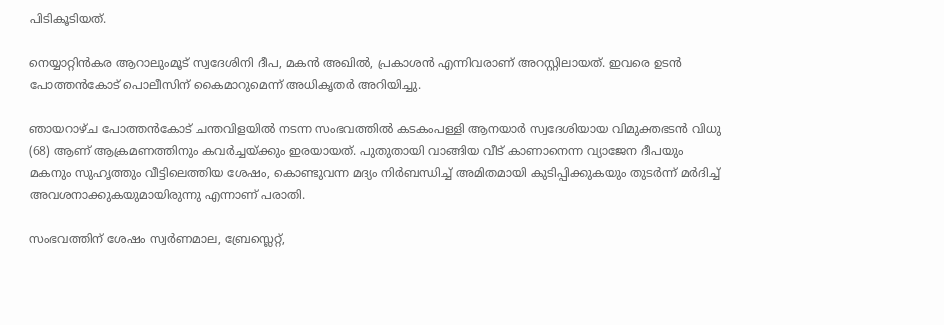പിടികൂടിയത്.

നെയ്യാറ്റിൻകര ആറാലുംമൂട് സ്വദേശിനി ദീപ, മകൻ അഖിൽ, പ്രകാശൻ എന്നിവരാണ് അറസ്റ്റിലായത്. ഇവരെ ഉടൻ പോത്തൻകോട് പൊലീസിന് കൈമാറുമെന്ന് അധികൃതർ അറിയിച്ചു.

ഞായറാഴ്ച പോത്തൻകോട് ചന്തവിളയിൽ നടന്ന സംഭവത്തിൽ കടകംപള്ളി ആനയാർ സ്വദേശിയായ വിമുക്തഭടൻ വിധു (68) ആണ് ആക്രമണത്തിനും കവർച്ചയ്ക്കും ഇരയായത്. പുതുതായി വാങ്ങിയ വീട് കാണാനെന്ന വ്യാജേന ദീപയും മകനും സുഹൃത്തും വീട്ടിലെത്തിയ ശേഷം, കൊണ്ടുവന്ന മദ്യം നിർബന്ധിച്ച് അമിതമായി കുടിപ്പിക്കുകയും തുടർന്ന് മർദിച്ച് അവശനാക്കുകയുമായിരുന്നു എന്നാണ് പരാതി.

സംഭവത്തിന് ശേഷം സ്വർണമാല, ബ്രേസ്ലെറ്റ്,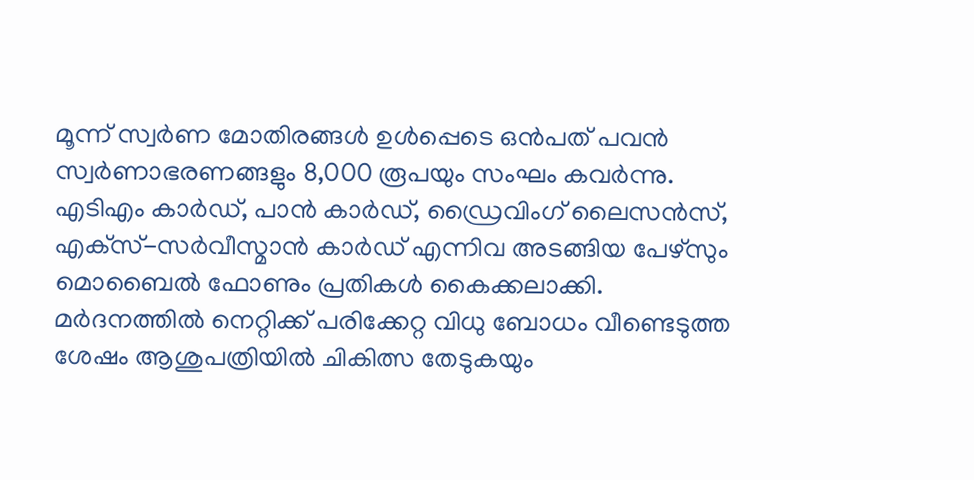മൂന്ന് സ്വർണ മോതിരങ്ങൾ ഉൾപ്പെടെ ഒൻപത് പവൻ സ്വർണാഭരണങ്ങളും 8,000 രൂപയും സംഘം കവർന്നു. എടിഎം കാർഡ്, പാൻ കാർഡ്, ഡ്രൈവിംഗ് ലൈസൻസ്, എക്‌സ്-സർവീസ്മാൻ കാർഡ് എന്നിവ അടങ്ങിയ പേഴ്‌സും മൊബൈൽ ഫോണും പ്രതികൾ കൈക്കലാക്കി. മർദനത്തിൽ നെറ്റിക്ക് പരിക്കേറ്റ വിധു ബോധം വീണ്ടെടുത്ത ശേഷം ആശുപത്രിയിൽ ചികിത്സ തേടുകയും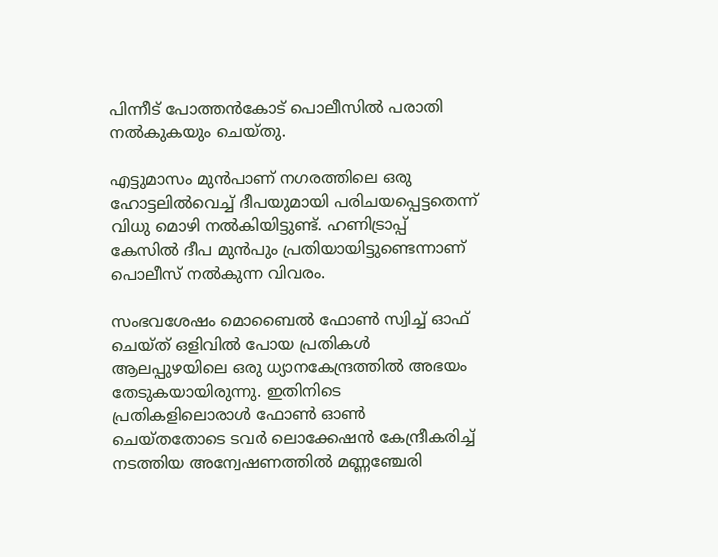പിന്നീട് പോത്തൻകോട് പൊലീസിൽ പരാതി നൽകുകയും ചെയ്തു.

എട്ടുമാസം മുൻപാണ് നഗരത്തിലെ ഒരു ഹോട്ടലിൽവെച്ച് ദീപയുമായി പരിചയപ്പെട്ടതെന്ന് വിധു മൊഴി നൽകിയിട്ടുണ്ട്. ഹണിട്രാപ്പ് കേസിൽ ദീപ മുൻപും പ്രതിയായിട്ടുണ്ടെന്നാണ് പൊലീസ് നൽകുന്ന വിവരം.

സംഭവശേഷം മൊബൈൽ ഫോൺ സ്വിച്ച് ഓഫ് ചെയ്ത് ഒളിവിൽ പോയ പ്രതികൾ ആലപ്പുഴയിലെ ഒരു ധ്യാനകേന്ദ്രത്തിൽ അഭയം തേടുകയായിരുന്നു. ഇതിനിടെ പ്രതികളിലൊരാൾ ഫോൺ ഓൺ ചെയ്തതോടെ ടവർ ലൊക്കേഷൻ കേന്ദ്രീകരിച്ച് നടത്തിയ അന്വേഷണത്തിൽ മണ്ണഞ്ചേരി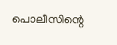പൊലീസിന്റെ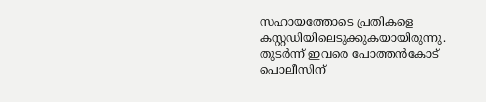സഹായത്തോടെ പ്രതികളെ കസ്റ്റഡിയിലെടുക്കുകയായിരുന്നു. തുടർന്ന് ഇവരെ പോത്തൻകോട് പൊലീസിന്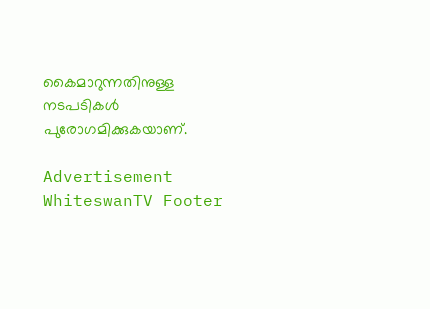കൈമാറുന്നതിനുള്ള നടപടികൾ പുരോഗമിക്കുകയാണ്.

Advertisement
WhiteswanTV Footer